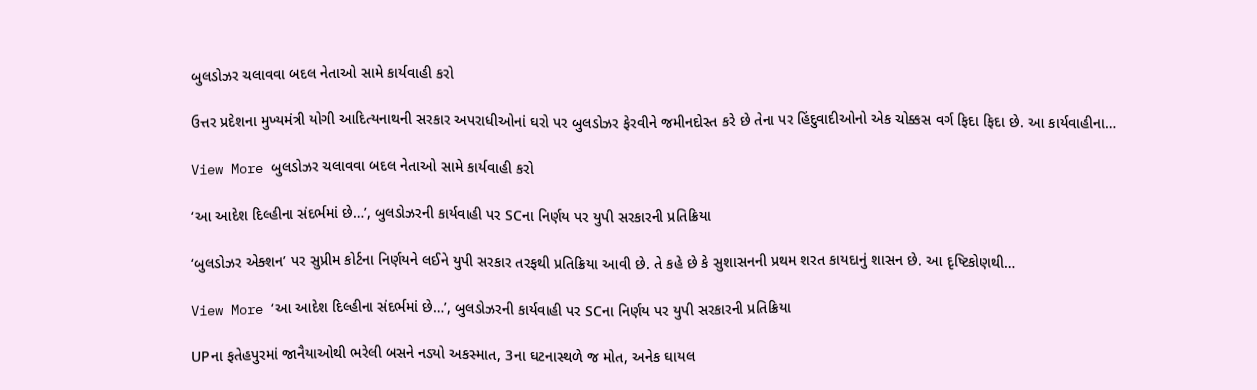બુલડોઝર ચલાવવા બદલ નેતાઓ સામે કાર્યવાહી કરો

ઉત્તર પ્રદેશના મુખ્યમંત્રી યોગી આદિત્યનાથની સરકાર અપરાધીઓનાં ઘરો પર બુલડોઝર ફેરવીને જમીનદોસ્ત કરે છે તેના પર હિંદુવાદીઓનો એક ચોક્કસ વર્ગ ફિદા ફિદા છે. આ કાર્યવાહીના…

View More બુલડોઝર ચલાવવા બદલ નેતાઓ સામે કાર્યવાહી કરો

‘આ આદેશ દિલ્હીના સંદર્ભમાં છે…’, બુલડોઝરની કાર્યવાહી પર SCના નિર્ણય પર યુપી સરકારની પ્રતિક્રિયા

‘બુલડોઝર એક્શન’ પર સુપ્રીમ કોર્ટના નિર્ણયને લઈને યુપી સરકાર તરફથી પ્રતિક્રિયા આવી છે. તે કહે છે કે સુશાસનની પ્રથમ શરત કાયદાનું શાસન છે. આ દૃષ્ટિકોણથી…

View More ‘આ આદેશ દિલ્હીના સંદર્ભમાં છે…’, બુલડોઝરની કાર્યવાહી પર SCના નિર્ણય પર યુપી સરકારની પ્રતિક્રિયા

UPના ફતેહપુરમાં જાનૈયાઓથી ભરેલી બસને નડ્યો અકસ્માત, 3ના ઘટનાસ્થળે જ મોત, અનેક ઘાયલ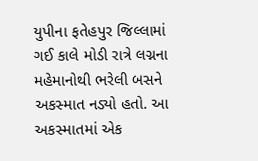યુપીના ફતેહપુર જિલ્લામાં ગઈ કાલે મોડી રાત્રે લગ્નના મહેમાનોથી ભરેલી બસને અકસ્માત નડ્યો હતો. આ અકસ્માતમાં એક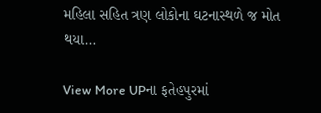મહિલા સહિત ત્રણ લોકોના ઘટનાસ્થળે જ મોત થયા…

View More UPના ફતેહપુરમાં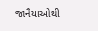જાનૈયાઓથી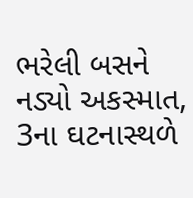ભરેલી બસને નડ્યો અકસ્માત, 3ના ઘટનાસ્થળે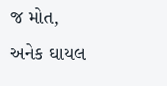જ મોત, અનેક ઘાયલ